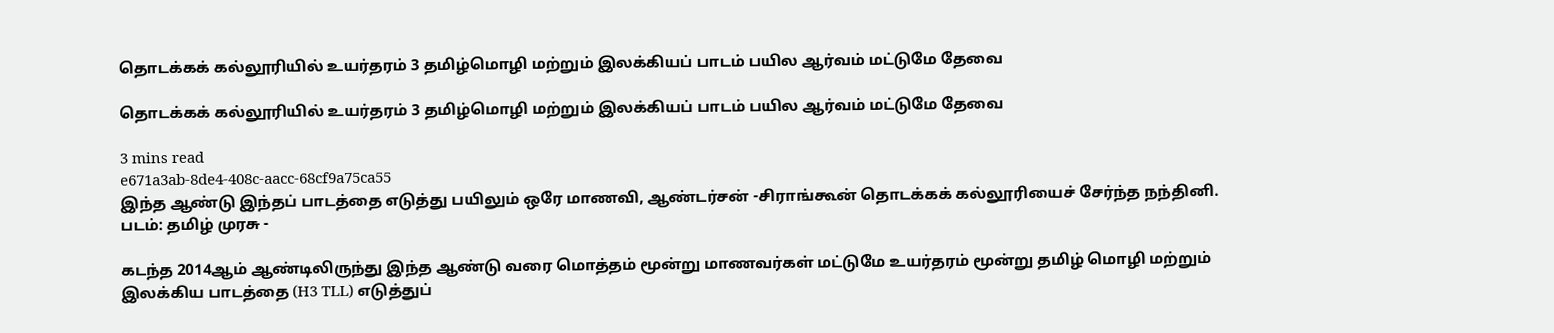தொடக்கக் கல்லூரியில் உயர்தரம் 3 தமிழ்மொழி மற்றும் இலக்கியப் பாடம் பயில ஆர்வம் மட்டுமே தேவை

தொடக்கக் கல்லூரியில் உயர்தரம் 3 தமிழ்மொழி மற்றும் இலக்கியப் பாடம் பயில ஆர்வம் மட்டுமே தேவை

3 mins read
e671a3ab-8de4-408c-aacc-68cf9a75ca55
இந்த ஆண்டு இந்தப் பாடத்தை எடுத்து பயிலும் ஒரே மாணவி, ஆண்டர்சன் -சிராங்கூன் தொடக்கக் கல்லூரியைச் சேர்ந்த நந்தினி. படம்: தமிழ் முரசு -

கடந்த 2014ஆம் ஆண்டிலிருந்து இந்த ஆண்டு வரை மொத்தம் மூன்று மாணவர்கள் மட்டுமே உயர்தரம் மூன்று தமிழ் மொழி மற்றும் இலக்கிய பாடத்தை (H3 TLL) எடுத்துப்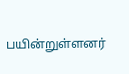பயின்றுள்ளனர்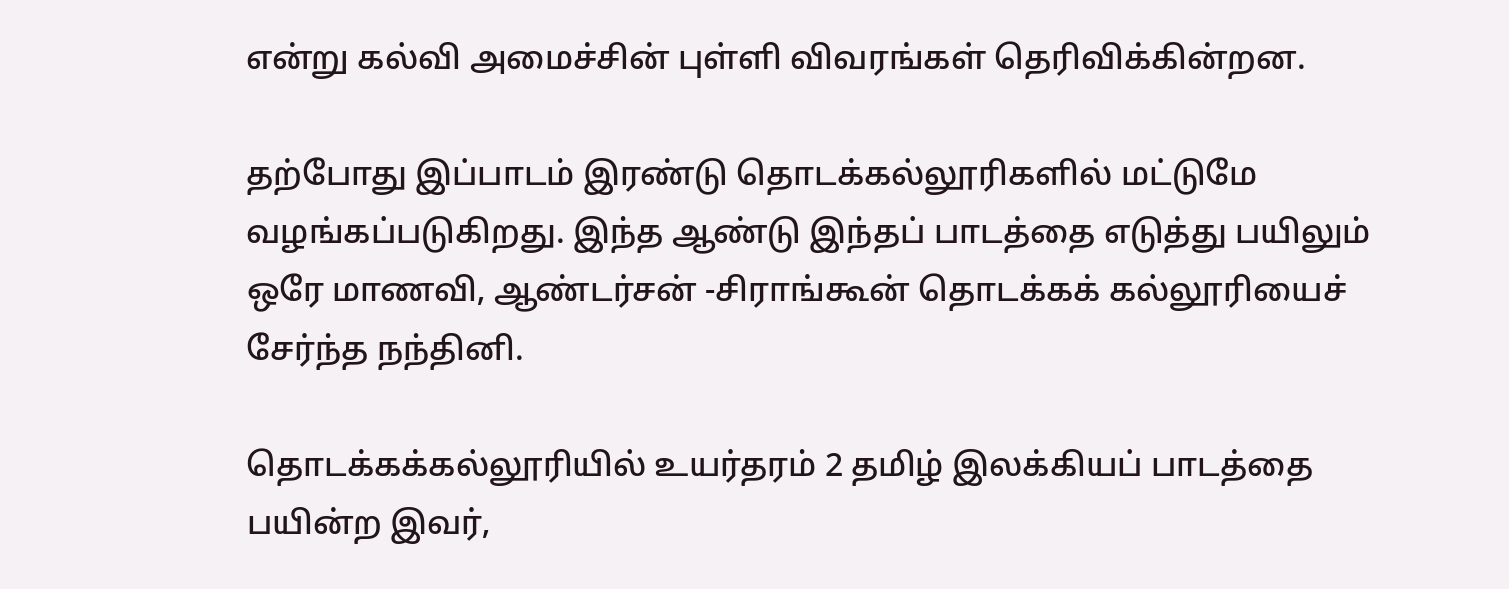என்று கல்வி அமைச்சின் புள்ளி விவரங்கள் தெரிவிக்கின்றன.

தற்போது இப்பாடம் இரண்டு தொடக்கல்லூரிகளில் மட்டுமே வழங்கப்படுகிறது. இந்த ஆண்டு இந்தப் பாடத்தை எடுத்து பயிலும் ஒரே மாணவி, ஆண்டர்சன் -சிராங்கூன் தொடக்கக் கல்லூரியைச் சேர்ந்த நந்தினி.

தொடக்கக்கல்லூரியில் உயர்தரம் 2 தமிழ் இலக்கியப் பாடத்தை பயின்ற இவர்,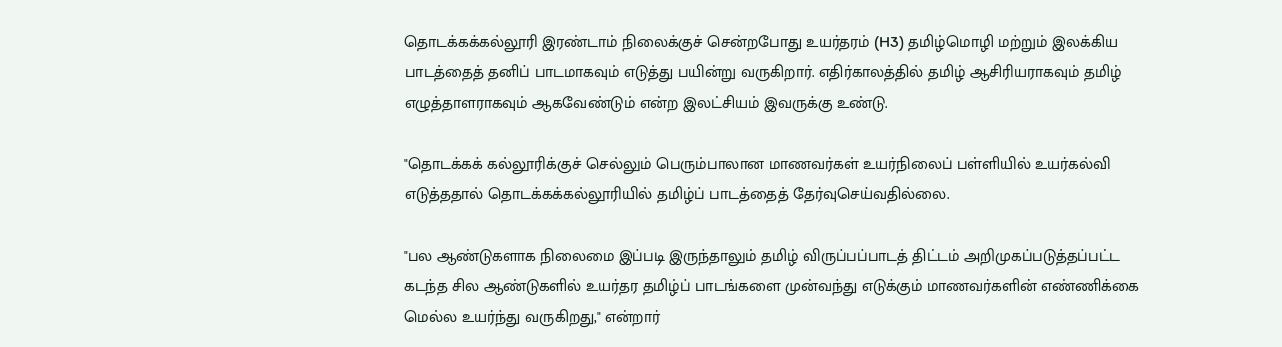தொடக்கக்கல்லூரி இரண்டாம் நிலைக்குச் சென்றபோது உயர்தரம் (H3) தமிழ்மொழி மற்றும் இலக்கிய பாடத்தைத் தனிப் பாடமாகவும் எடுத்து பயின்று வருகிறார். எதிர்காலத்தில் தமிழ் ஆசிரியராகவும் தமிழ் எழுத்தாளராகவும் ஆகவேண்டும் என்ற இலட்சியம் இவருக்கு உண்டு.

"தொடக்கக் கல்லூரிக்குச் செல்லும் பெரும்பாலான மாணவர்கள் உயர்நிலைப் பள்ளியில் உயர்கல்வி எடுத்ததால் தொடக்கக்கல்லூரியில் தமிழ்ப் பாடத்தைத் தேர்வுசெய்வதில்லை.

"பல ஆண்டுகளாக நிலைமை இப்படி இருந்தாலும் தமிழ் விருப்பப்பாடத் திட்டம் அறிமுகப்படுத்தப்பட்ட கடந்த சில ஆண்டுகளில் உயர்தர தமிழ்ப் பாடங்களை முன்வந்து எடுக்கும் மாணவர்களின் எண்ணிக்கை மெல்ல உயர்ந்து வருகிறது," என்றார்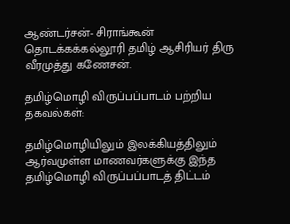ஆண்டர்சன்- சிராங்கூன் தொடக்கக்கல்லூரி தமிழ் ஆசிரியர் திரு வீரமுத்து கணேசன்.

தமிழ்மொழி விருப்பப்பாடம் பற்றிய தகவல்கள்:

தமிழ்மொழியிலும் இலக்கியத்திலும் ஆர்வமுள்ள மாணவர்களுக்கு இந்த தமிழ்மொழி விருப்பப்பாடத் திட்டம்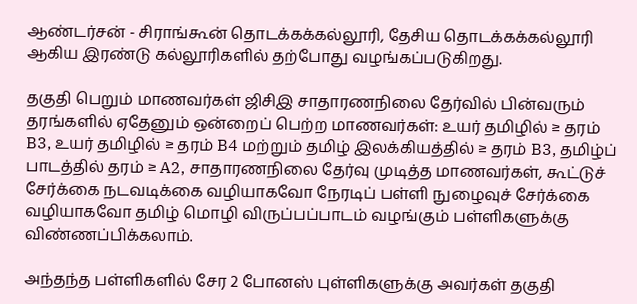ஆண்டர்சன் - சிராங்கூன் தொடக்கக்கல்லூரி, தேசிய தொடக்கக்கல்லூரி ஆகிய இரண்டு கல்லூரிகளில் தற்போது வழங்கப்படுகிறது.

தகுதி பெறும் மாணவர்கள் ஜிசிஇ சாதாரணநிலை தேர்வில் பின்வரும் தரங்களில் ஏதேனும் ஒன்றைப் பெற்ற மாணவர்கள்: உயர் தமிழில் ≥ தரம் B3, உயர் தமிழில் ≥ தரம் B4 மற்றும் தமிழ் இலக்கியத்தில் ≥ தரம் B3, தமிழ்ப் பாடத்தில் தரம் ≥ A2, சாதாரணநிலை தேர்வு முடித்த மாணவர்கள், கூட்டுச் சேர்க்கை நடவடிக்கை வழியாகவோ நேரடிப் பள்ளி நுழைவுச் சேர்க்கை வழியாகவோ தமிழ் மொழி விருப்பப்பாடம் வழங்கும் பள்ளிகளுக்கு விண்ணப்பிக்கலாம்.

அந்தந்த பள்ளிகளில் சேர 2 போனஸ் புள்ளிகளுக்கு அவர்கள் தகுதி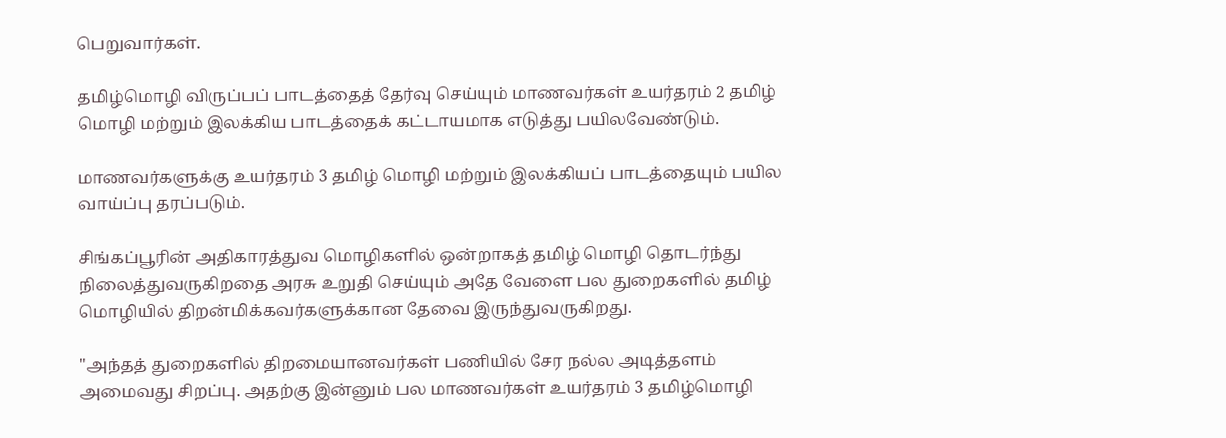பெறுவார்கள்.

தமிழ்மொழி விருப்பப் பாடத்தைத் தேர்வு செய்யும் மாணவர்கள் உயர்தரம் 2 தமிழ் மொழி மற்றும் இலக்கிய பாடத்தைக் கட்டாயமாக எடுத்து பயிலவேண்டும்.

மாணவர்களுக்கு உயர்தரம் 3 தமிழ் மொழி மற்றும் இலக்கியப் பாடத்தையும் பயில வாய்ப்பு தரப்படும்.

சிங்கப்பூரின் அதிகாரத்துவ மொழிகளில் ஒன்றாகத் தமிழ் மொழி தொடர்ந்து நிலைத்துவருகிறதை அரசு உறுதி செய்யும் அதே வேளை பல துறைகளில் தமிழ் மொழியில் திறன்மிக்கவர்களுக்கான தேவை இருந்துவருகிறது.

"அந்தத் துறைகளில் திறமையானவர்கள் பணியில் சேர நல்ல அடித்தளம் அமைவது சிறப்பு. அதற்கு இன்னும் பல மாணவர்கள் உயர்தரம் 3 தமிழ்மொழி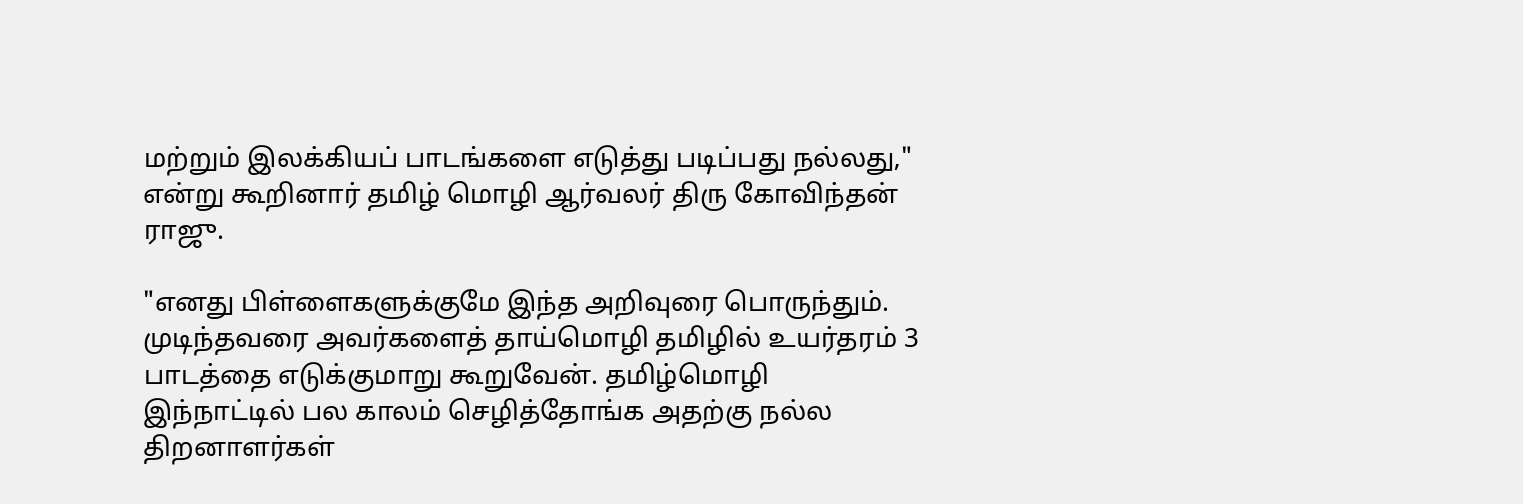மற்றும் இலக்கியப் பாடங்களை எடுத்து படிப்பது நல்லது," என்று கூறினார் தமிழ் மொழி ஆர்வலர் திரு கோவிந்தன் ராஜு.

"எனது பிள்ளைகளுக்குமே இந்த அறிவுரை பொருந்தும். முடிந்தவரை அவர்களைத் தாய்மொழி தமிழில் உயர்தரம் 3 பாடத்தை எடுக்குமாறு கூறுவேன். தமிழ்மொழி இந்நாட்டில் பல காலம் செழித்தோங்க அதற்கு நல்ல திறனாளர்கள்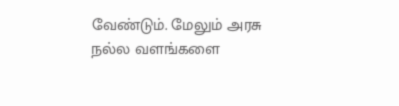வேண்டும். மேலும் அரசு நல்ல வளங்களை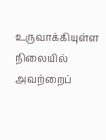உருவாக்கியுள்ள நிலையில் அவற்றைப்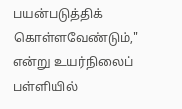பயன்படுத்திக் கொள்ளவேண்டும்," என்று உயர்நிலைப் பள்ளியில்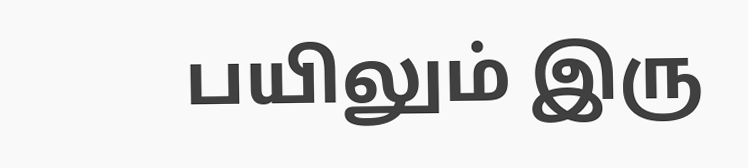பயிலும் இரு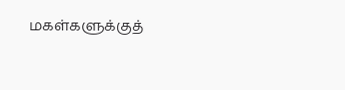மகள்களுக்குத்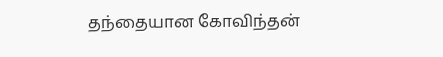தந்தையான கோவிந்தன்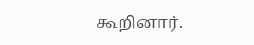கூறினார்.